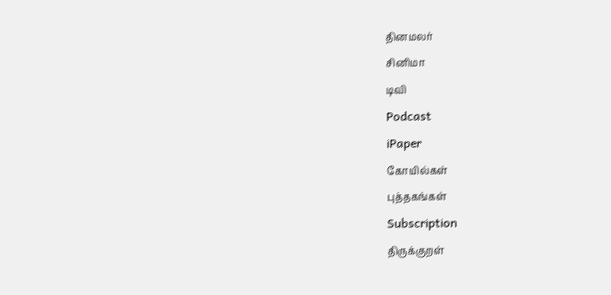தினமலர்
சினிமா
டிவி
Podcast
iPaper
கோயில்கள்
புத்தகங்கள்
Subscription
திருக்குறள்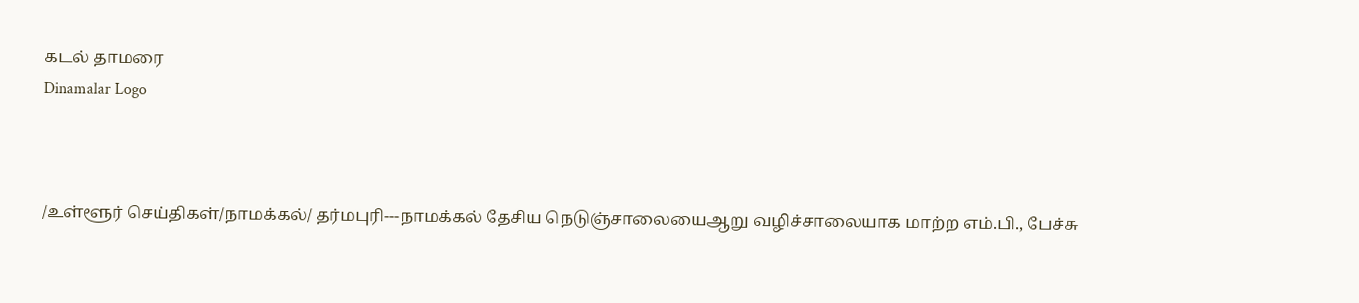கடல் தாமரை
Dinamalar Logo



/உள்ளூர் செய்திகள்/நாமக்கல்/ தர்மபுரி---நாமக்கல் தேசிய நெடுஞ்சாலையைஆறு வழிச்சாலையாக மாற்ற எம்.பி., பேச்சு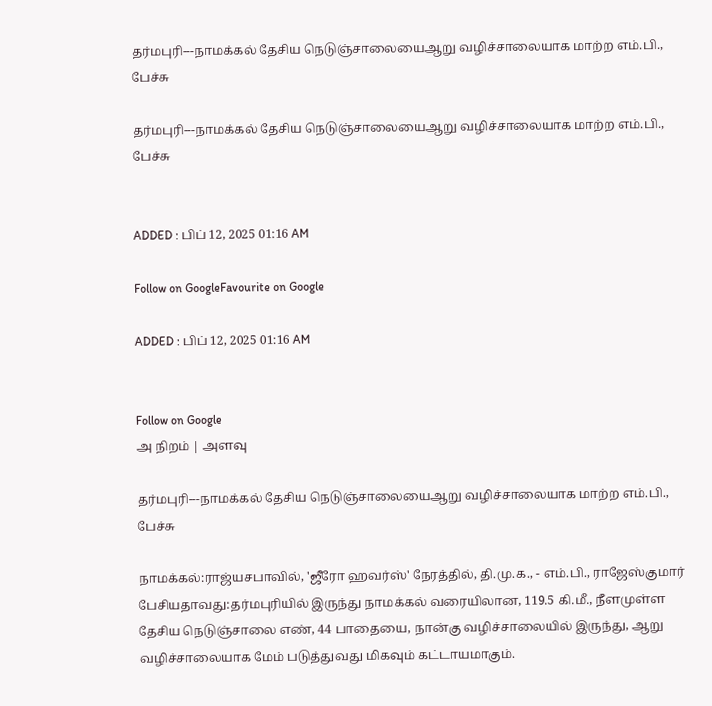தர்மபுரி---நாமக்கல் தேசிய நெடுஞ்சாலையைஆறு வழிச்சாலையாக மாற்ற எம்.பி., பேச்சு

தர்மபுரி---நாமக்கல் தேசிய நெடுஞ்சாலையைஆறு வழிச்சாலையாக மாற்ற எம்.பி., பேச்சு


ADDED : பிப் 12, 2025 01:16 AM

Follow on GoogleFavourite on Google

ADDED : பிப் 12, 2025 01:16 AM


Follow on Google
அ நிறம் | அளவு

தர்மபுரி---நாமக்கல் தேசிய நெடுஞ்சாலையைஆறு வழிச்சாலையாக மாற்ற எம்.பி., பேச்சு

நாமக்கல்:ராஜ்யசபாவில், 'ஜீரோ ஹவர்ஸ்' நேரத்தில், தி.மு.க., - எம்.பி., ராஜேஸ்குமார் பேசியதாவது:தர்மபுரியில் இருந்து நாமக்கல் வரையிலான, 119.5 கி.மீ., நீளமுள்ள தேசிய நெடுஞ்சாலை எண், 44 பாதையை, நான்கு வழிச்சாலையில் இருந்து, ஆறு வழிச்சாலையாக மேம் படுத்துவது மிகவும் கட்டாயமாகும்.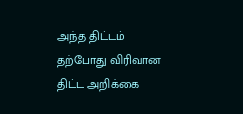அந்த திட்டம் தற்போது விரிவான திட்ட அறிக்கை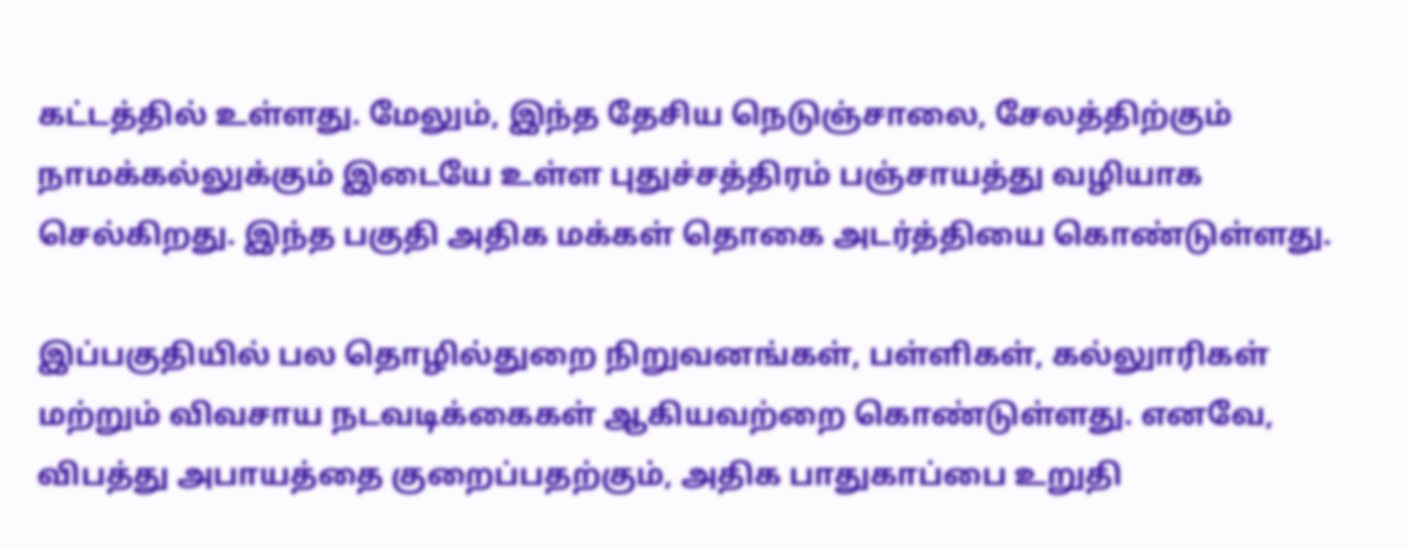கட்டத்தில் உள்ளது. மேலும், இந்த தேசிய நெடுஞ்சாலை, சேலத்திற்கும் நாமக்கல்லுக்கும் இடையே உள்ள புதுச்சத்திரம் பஞ்சாயத்து வழியாக செல்கிறது. இந்த பகுதி அதிக மக்கள் தொகை அடர்த்தியை கொண்டுள்ளது.

இப்பகுதியில் பல தொழில்துறை நிறுவனங்கள், பள்ளிகள், கல்லுாரிகள் மற்றும் விவசாய நடவடிக்கைகள் ஆகியவற்றை கொண்டுள்ளது. எனவே, விபத்து அபாயத்தை குறைப்பதற்கும், அதிக பாதுகாப்பை உறுதி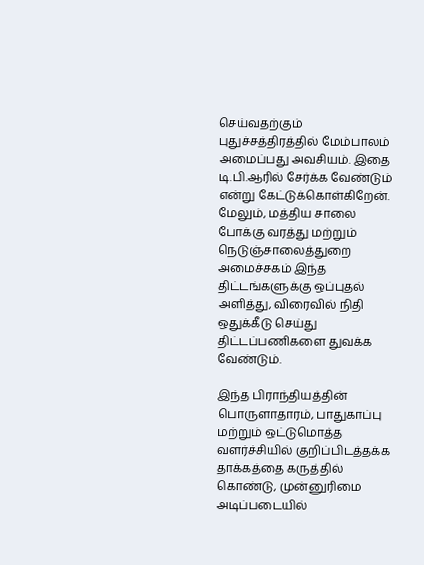செய்வதற்கும் புதுச்சத்திரத்தில் மேம்பாலம் அமைப்பது அவசியம். இதை டி.பி.ஆரில் சேர்க்க வேண்டும் என்று கேட்டுக்கொள்கிறேன். மேலும், மத்திய சாலை போக்கு வரத்து மற்றும் நெடுஞ்சாலைத்துறை அமைச்சகம் இந்த திட்டங்களுக்கு ஒப்புதல் அளித்து, விரைவில் நிதி ஒதுக்கீடு செய்து திட்டப்பணிகளை துவக்க வேண்டும்.

இந்த பிராந்தியத்தின் பொருளாதாரம், பாதுகாப்பு மற்றும் ஒட்டுமொத்த வளர்ச்சியில் குறிப்பிடத்தக்க தாக்கத்தை கருத்தில் கொண்டு, முன்னுரிமை அடிப்படையில்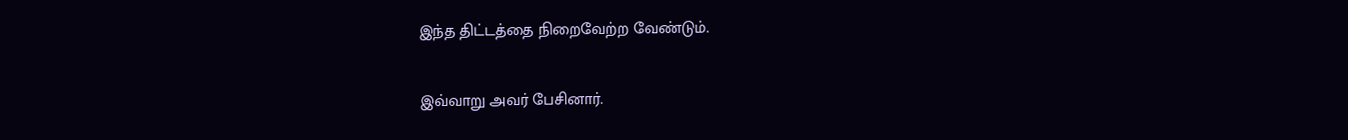இந்த திட்டத்தை நிறைவேற்ற வேண்டும்.

இவ்வாறு அவர் பேசினார்.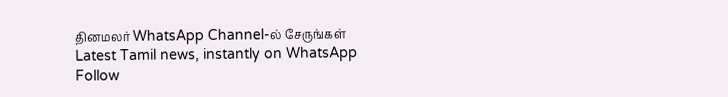தினமலர் WhatsApp Channel-ல் சேருங்கள்
Latest Tamil news, instantly on WhatsApp
Follow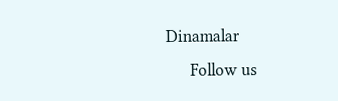Dinamalar
      Follow us